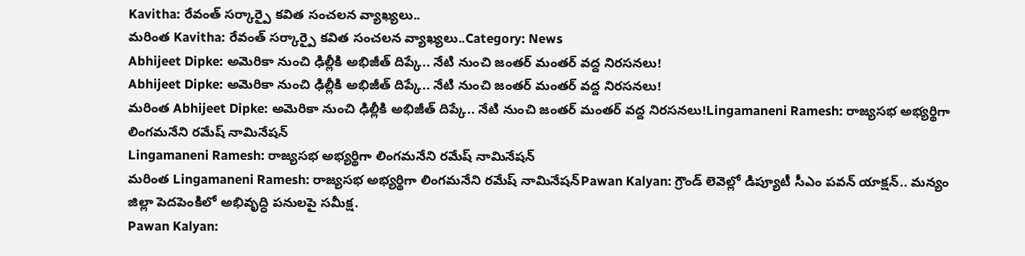Kavitha: రేవంత్ సర్కార్పై కవిత సంచలన వ్యాఖ్యలు..
మరింత Kavitha: రేవంత్ సర్కార్పై కవిత సంచలన వ్యాఖ్యలు..Category: News
Abhijeet Dipke: అమెరికా నుంచి ఢిల్లీకి అభిజీత్ దిప్కే.. నేటి నుంచి జంతర్ మంతర్ వద్ద నిరసనలు!
Abhijeet Dipke: అమెరికా నుంచి ఢిల్లీకి అభిజీత్ దిప్కే.. నేటి నుంచి జంతర్ మంతర్ వద్ద నిరసనలు!
మరింత Abhijeet Dipke: అమెరికా నుంచి ఢిల్లీకి అభిజీత్ దిప్కే.. నేటి నుంచి జంతర్ మంతర్ వద్ద నిరసనలు!Lingamaneni Ramesh: రాజ్యసభ అభ్యర్థిగా లింగమనేని రమేష్ నామినేషన్
Lingamaneni Ramesh: రాజ్యసభ అభ్యర్థిగా లింగమనేని రమేష్ నామినేషన్
మరింత Lingamaneni Ramesh: రాజ్యసభ అభ్యర్థిగా లింగమనేని రమేష్ నామినేషన్Pawan Kalyan: గ్రౌండ్ లెవెల్లో డిప్యూటీ సీఎం పవన్ యాక్షన్.. మన్యం జిల్లా పెదపెంకిలో అభివృద్ధి పనులపై సమీక్ష.
Pawan Kalyan: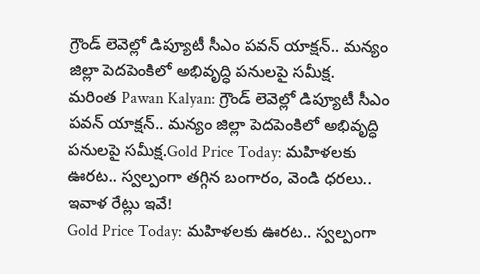గ్రౌండ్ లెవెల్లో డిప్యూటీ సీఎం పవన్ యాక్షన్.. మన్యం జిల్లా పెదపెంకిలో అభివృద్ధి పనులపై సమీక్ష.
మరింత Pawan Kalyan: గ్రౌండ్ లెవెల్లో డిప్యూటీ సీఎం పవన్ యాక్షన్.. మన్యం జిల్లా పెదపెంకిలో అభివృద్ధి పనులపై సమీక్ష.Gold Price Today: మహిళలకు ఊరట.. స్వల్పంగా తగ్గిన బంగారం, వెండి ధరలు.. ఇవాళ రేట్లు ఇవే!
Gold Price Today: మహిళలకు ఊరట.. స్వల్పంగా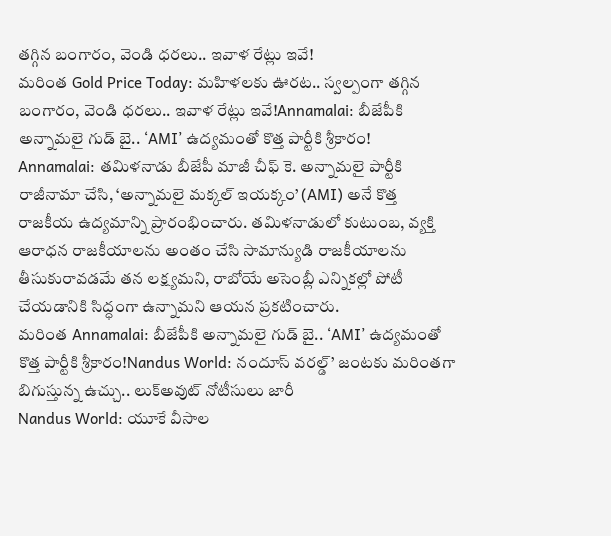తగ్గిన బంగారం, వెండి ధరలు.. ఇవాళ రేట్లు ఇవే!
మరింత Gold Price Today: మహిళలకు ఊరట.. స్వల్పంగా తగ్గిన బంగారం, వెండి ధరలు.. ఇవాళ రేట్లు ఇవే!Annamalai: బీజేపీకి అన్నామలై గుడ్ బై.. ‘AMI’ ఉద్యమంతో కొత్త పార్టీకి శ్రీకారం!
Annamalai: తమిళనాడు బీజేపీ మాజీ చీఫ్ కె. అన్నామలై పార్టీకి రాజీనామా చేసి, ‘అన్నామలై మక్కల్ ఇయక్కం’ (AMI) అనే కొత్త రాజకీయ ఉద్యమాన్ని ప్రారంభించారు. తమిళనాడులో కుటుంబ, వ్యక్తి ఆరాధన రాజకీయాలను అంతం చేసి సామాన్యుడి రాజకీయాలను తీసుకురావడమే తన లక్ష్యమని, రాబోయే అసెంబ్లీ ఎన్నికల్లో పోటీ చేయడానికి సిద్ధంగా ఉన్నామని ఆయన ప్రకటించారు.
మరింత Annamalai: బీజేపీకి అన్నామలై గుడ్ బై.. ‘AMI’ ఉద్యమంతో కొత్త పార్టీకి శ్రీకారం!Nandus World: నందూస్ వరల్డ్’ జంటకు మరింతగా బిగుస్తున్న ఉచ్చు.. లుక్అవుట్ నోటీసులు జారీ
Nandus World: యూకే వీసాల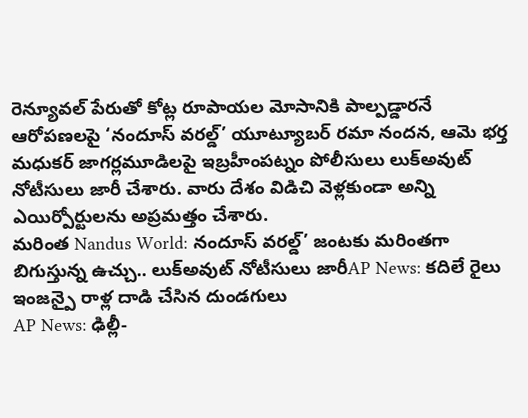రెన్యూవల్ పేరుతో కోట్ల రూపాయల మోసానికి పాల్పడ్డారనే ఆరోపణలపై ‘నందూస్ వరల్డ్’ యూట్యూబర్ రమా నందన, ఆమె భర్త మధుకర్ జాగర్లమూడిలపై ఇబ్రహీంపట్నం పోలీసులు లుక్అవుట్ నోటీసులు జారీ చేశారు. వారు దేశం విడిచి వెళ్లకుండా అన్ని ఎయిర్పోర్టులను అప్రమత్తం చేశారు.
మరింత Nandus World: నందూస్ వరల్డ్’ జంటకు మరింతగా బిగుస్తున్న ఉచ్చు.. లుక్అవుట్ నోటీసులు జారీAP News: కదిలే రైలు ఇంజన్పై రాళ్ల దాడి చేసిన దుండగులు
AP News: ఢిల్లీ-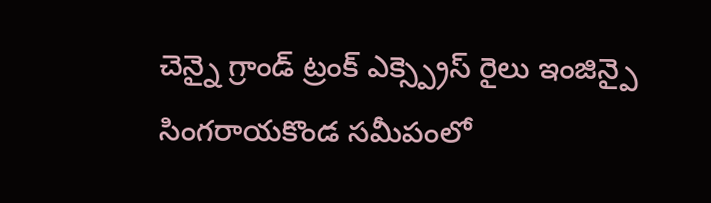చెన్నై గ్రాండ్ ట్రంక్ ఎక్స్ప్రెస్ రైలు ఇంజిన్పై సింగరాయకొండ సమీపంలో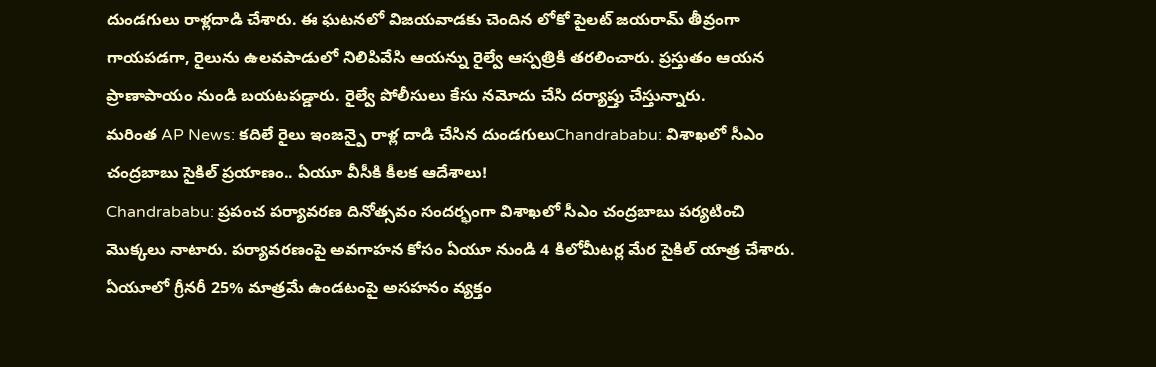దుండగులు రాళ్లదాడి చేశారు. ఈ ఘటనలో విజయవాడకు చెందిన లోకో పైలట్ జయరామ్ తీవ్రంగా గాయపడగా, రైలును ఉలవపాడులో నిలిపివేసి ఆయన్ను రైల్వే ఆస్పత్రికి తరలించారు. ప్రస్తుతం ఆయన ప్రాణాపాయం నుండి బయటపడ్డారు. రైల్వే పోలీసులు కేసు నమోదు చేసి దర్యాప్తు చేస్తున్నారు.
మరింత AP News: కదిలే రైలు ఇంజన్పై రాళ్ల దాడి చేసిన దుండగులుChandrababu: విశాఖలో సీఎం చంద్రబాబు సైకిల్ ప్రయాణం.. ఏయూ వీసీకి కీలక ఆదేశాలు!
Chandrababu: ప్రపంచ పర్యావరణ దినోత్సవం సందర్భంగా విశాఖలో సీఎం చంద్రబాబు పర్యటించి మొక్కలు నాటారు. పర్యావరణంపై అవగాహన కోసం ఏయూ నుండి 4 కిలోమీటర్ల మేర సైకిల్ యాత్ర చేశారు. ఏయూలో గ్రీనరీ 25% మాత్రమే ఉండటంపై అసహనం వ్యక్తం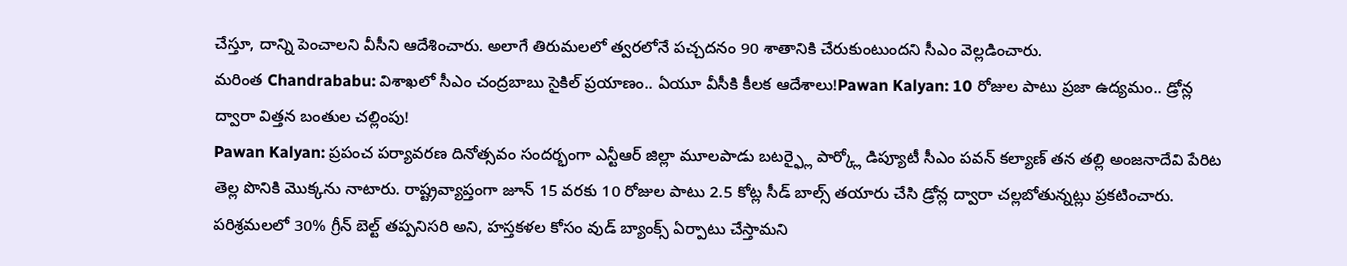చేస్తూ, దాన్ని పెంచాలని వీసీని ఆదేశించారు. అలాగే తిరుమలలో త్వరలోనే పచ్చదనం 90 శాతానికి చేరుకుంటుందని సీఎం వెల్లడించారు.
మరింత Chandrababu: విశాఖలో సీఎం చంద్రబాబు సైకిల్ ప్రయాణం.. ఏయూ వీసీకి కీలక ఆదేశాలు!Pawan Kalyan: 10 రోజుల పాటు ప్రజా ఉద్యమం.. డ్రోన్ల ద్వారా విత్తన బంతుల చల్లింపు!
Pawan Kalyan: ప్రపంచ పర్యావరణ దినోత్సవం సందర్భంగా ఎన్టీఆర్ జిల్లా మూలపాడు బటర్ఫ్లై పార్క్లో డిప్యూటీ సీఎం పవన్ కల్యాణ్ తన తల్లి అంజనాదేవి పేరిట తెల్ల పొనికి మొక్కను నాటారు. రాష్ట్రవ్యాప్తంగా జూన్ 15 వరకు 10 రోజుల పాటు 2.5 కోట్ల సీడ్ బాల్స్ తయారు చేసి డ్రోన్ల ద్వారా చల్లబోతున్నట్లు ప్రకటించారు. పరిశ్రమలలో 30% గ్రీన్ బెల్ట్ తప్పనిసరి అని, హస్తకళల కోసం వుడ్ బ్యాంక్స్ ఏర్పాటు చేస్తామని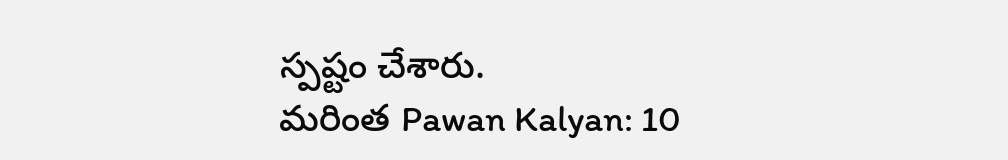స్పష్టం చేశారు.
మరింత Pawan Kalyan: 10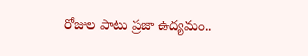రోజుల పాటు ప్రజా ఉద్యమం..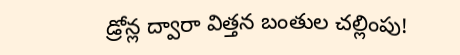డ్రోన్ల ద్వారా విత్తన బంతుల చల్లింపు!